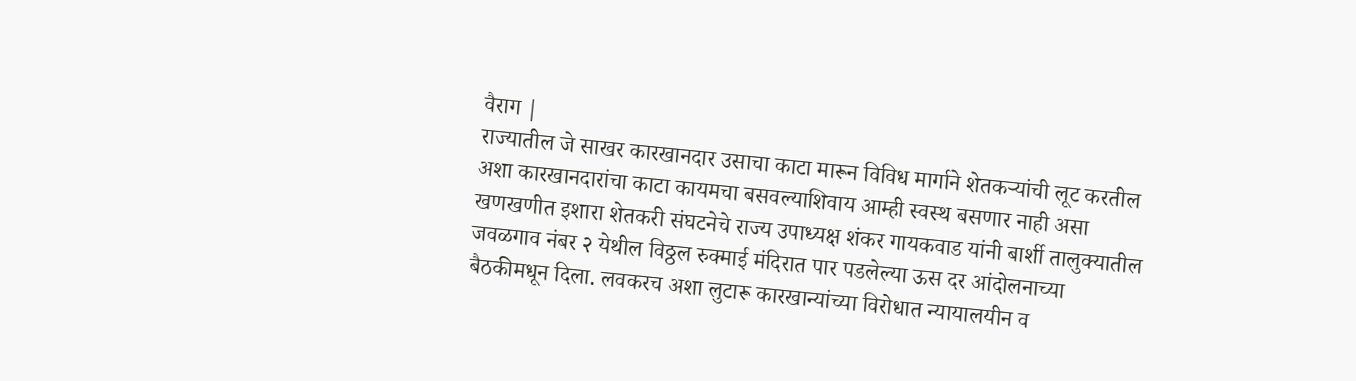वैराग |
राज्यातील जे साखर कारखानदार उसाचा काटा मारून विविध मार्गाने शेतकऱ्यांची लूट करतील अशा कारखानदारांचा काटा कायमचा बसवल्याशिवाय आम्ही स्वस्थ बसणार नाही असा खणखणीत इशारा शेतकरी संघटनेचे राज्य उपाध्यक्ष शंकर गायकवाड यांनी बार्शी तालुक्यातील जवळगाव नंबर २ येथील विठ्ठल रुक्माई मंदिरात पार पडलेल्या ऊस दर आंदोलनाच्या बैठकीमधून दिला. लवकरच अशा लुटारू कारखान्यांच्या विरोधात न्यायालयीन व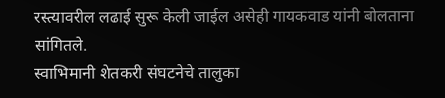रस्त्यावरील लढाई सुरू केली जाईल असेही गायकवाड यांनी बोलताना सांगितले.
स्वाभिमानी शेतकरी संघटनेचे तालुका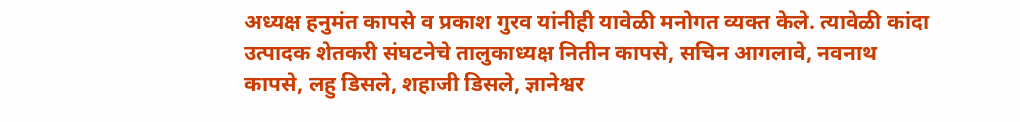अध्यक्ष हनुमंत कापसे व प्रकाश गुरव यांनीही यावेळी मनोगत व्यक्त केले. त्यावेळी कांदा उत्पादक शेतकरी संघटनेचे तालुकाध्यक्ष नितीन कापसे, सचिन आगलावे, नवनाथ कापसे, लहु डिसले, शहाजी डिसले, ज्ञानेश्वर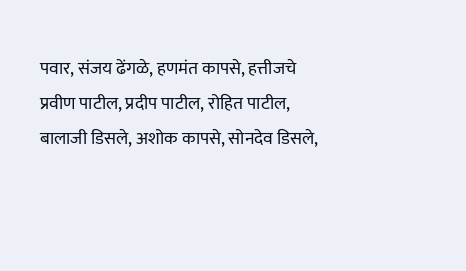पवार, संजय ढेंगळे, हणमंत कापसे, हत्तीजचे प्रवीण पाटील, प्रदीप पाटील, रोहित पाटील, बालाजी डिसले, अशोक कापसे, सोनदेव डिसले,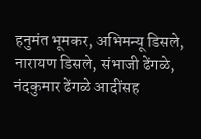हनुमंत भूमकर, अभिमन्यू डिसले, नारायण डिसले, संभाजी ढेंगळे, नंदकुमार ढेंगळे आदींसह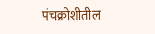पंचक्रोशीतील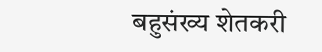बहुसंख्य शेतकरी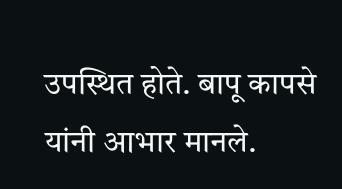उपस्थित होते. बापू कापसे यांनी आभार मानले.